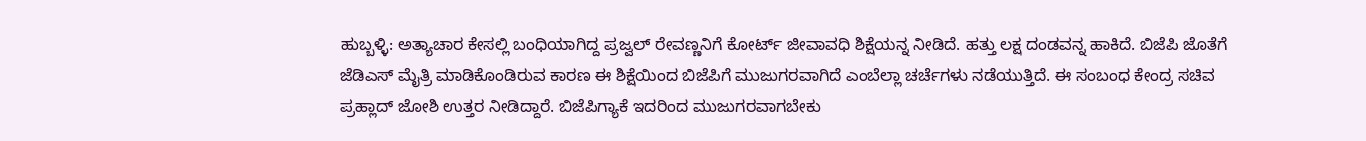ಹುಬ್ಬಳ್ಳಿ: ಅತ್ಯಾಚಾರ ಕೇಸಲ್ಲಿ ಬಂಧಿಯಾಗಿದ್ದ ಪ್ರಜ್ವಲ್ ರೇವಣ್ಣನಿಗೆ ಕೋರ್ಟ್ ಜೀವಾವಧಿ ಶಿಕ್ಷೆಯನ್ನ ನೀಡಿದೆ. ಹತ್ತು ಲಕ್ಷ ದಂಡವನ್ನ ಹಾಕಿದೆ. ಬಿಜೆಪಿ ಜೊತೆಗೆ ಜೆಡಿಎಸ್ ಮೈತ್ರಿ ಮಾಡಿಕೊಂಡಿರುವ ಕಾರಣ ಈ ಶಿಕ್ಷೆಯಿಂದ ಬಿಜೆಪಿಗೆ ಮುಜುಗರವಾಗಿದೆ ಎಂಬೆಲ್ಲಾ ಚರ್ಚೆಗಳು ನಡೆಯುತ್ತಿದೆ. ಈ ಸಂಬಂಧ ಕೇಂದ್ರ ಸಚಿವ ಪ್ರಹ್ಲಾದ್ ಜೋಶಿ ಉತ್ತರ ನೀಡಿದ್ದಾರೆ. ಬಿಜೆಪಿಗ್ಯಾಕೆ ಇದರಿಂದ ಮುಜುಗರವಾಗಬೇಕು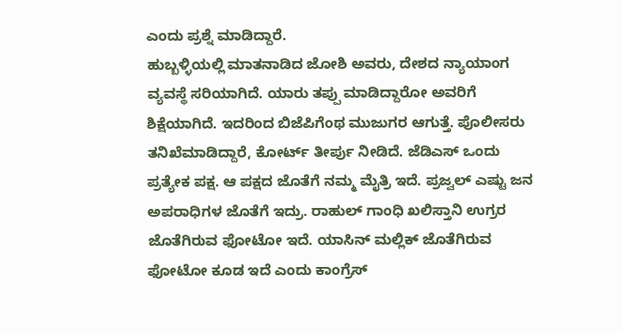ಎಂದು ಪ್ರಶ್ನೆ ಮಾಡಿದ್ದಾರೆ.
ಹುಬ್ಬಳ್ಳಿಯಲ್ಲಿ ಮಾತನಾಡಿದ ಜೋಶಿ ಅವರು, ದೇಶದ ನ್ಯಾಯಾಂಗ ವ್ಯವಸ್ಥೆ ಸರಿಯಾಗಿದೆ. ಯಾರು ತಪ್ಪು ಮಾಡಿದ್ದಾರೋ ಅವರಿಗೆ ಶಿಕ್ಷೆಯಾಗಿದೆ. ಇದರಿಂದ ಬಿಜೆಪಿಗೆಂಥ ಮುಜುಗರ ಆಗುತ್ತೆ. ಪೊಲೀಸರು ತನಿಖೆಮಾಡಿದ್ದಾರೆ, ಕೋರ್ಟ್ ತೀರ್ಪು ನೀಡಿದೆ. ಜೆಡಿಎಸ್ ಒಂದು ಪ್ರತ್ಯೇಕ ಪಕ್ಷ. ಆ ಪಕ್ಷದ ಜೊತೆಗೆ ನಮ್ಮ ಮೈತ್ರಿ ಇದೆ. ಪ್ರಜ್ವಲ್ ಎಷ್ಟು ಜನ ಅಪರಾಧಿಗಳ ಜೊತೆಗೆ ಇದ್ರು. ರಾಹುಲ್ ಗಾಂಧಿ ಖಲಿಸ್ತಾನಿ ಉಗ್ರರ ಜೊತೆಗಿರುವ ಫೋಟೋ ಇದೆ. ಯಾಸಿನ್ ಮಲ್ಲಿಕ್ ಜೊತೆಗಿರುವ ಫೋಟೋ ಕೂಡ ಇದೆ ಎಂದು ಕಾಂಗ್ರೆಸ್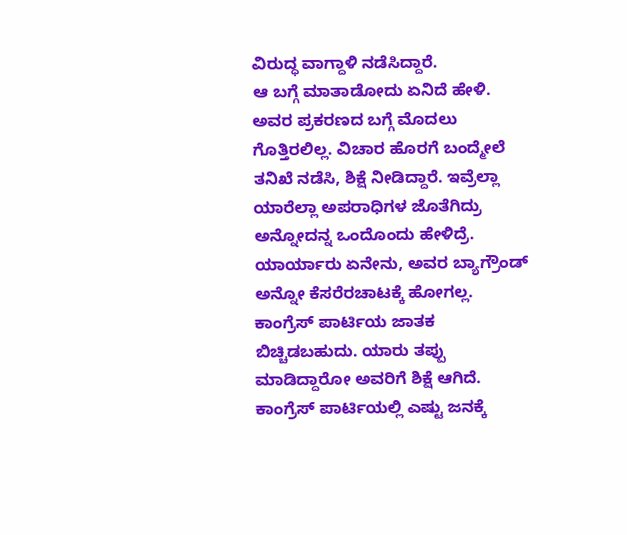ವಿರುದ್ಧ ವಾಗ್ದಾಳಿ ನಡೆಸಿದ್ದಾರೆ.
ಆ ಬಗ್ಗೆ ಮಾತಾಡೋದು ಏನಿದೆ ಹೇಳಿ. ಅವರ ಪ್ರಕರಣದ ಬಗ್ಗೆ ಮೊದಲು ಗೊತ್ತಿರಲಿಲ್ಲ. ವಿಚಾರ ಹೊರಗೆ ಬಂದ್ಮೇಲೆ ತನಿಖೆ ನಡೆಸಿ, ಶಿಕ್ಷೆ ನೀಡಿದ್ದಾರೆ. ಇವ್ರೆಲ್ಲಾ ಯಾರೆಲ್ಲಾ ಅಪರಾಧಿಗಳ ಜೊತೆಗಿದ್ರು ಅನ್ನೋದನ್ನ ಒಂದೊಂದು ಹೇಳಿದ್ರೆ. ಯಾರ್ಯಾರು ಏನೇನು, ಅವರ ಬ್ಯಾಗ್ರೌಂಡ್ ಅನ್ನೋ ಕೆಸರೆರಚಾಟಕ್ಕೆ ಹೋಗಲ್ಲ. ಕಾಂಗ್ರೆಸ್ ಪಾರ್ಟಿಯ ಜಾತಕ ಬಿಚ್ಚಿಡಬಹುದು. ಯಾರು ತಪ್ಪು ಮಾಡಿದ್ದಾರೋ ಅವರಿಗೆ ಶಿಕ್ಷೆ ಆಗಿದೆ. ಕಾಂಗ್ರೆಸ್ ಪಾರ್ಟಿಯಲ್ಲಿ ಎಷ್ಟು ಜನಕ್ಕೆ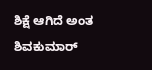ಶಿಕ್ಷೆ ಆಗಿದೆ ಅಂತ ಶಿವಕುಮಾರ್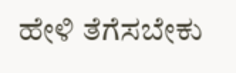ಹೇಳಿ ತೆಗೆಸಬೇಕು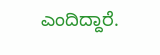ಎಂದಿದ್ದಾರೆ.